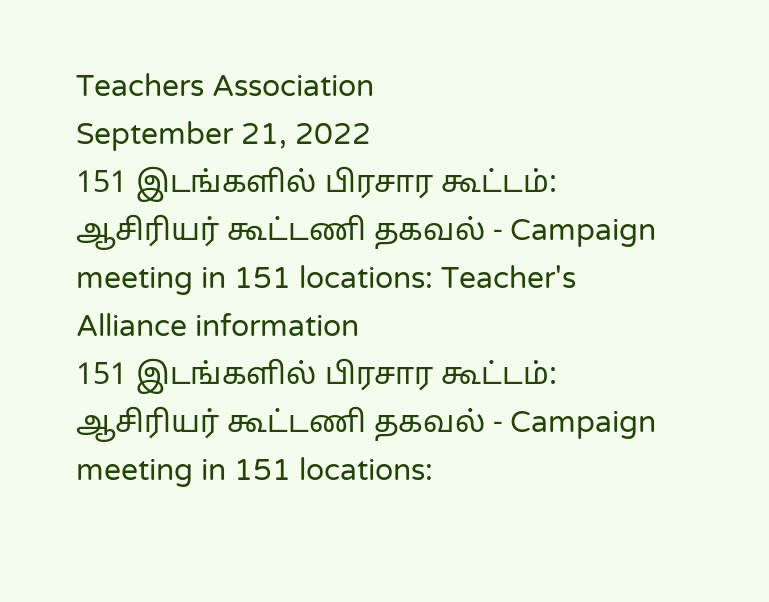Teachers Association
September 21, 2022
151 இடங்களில் பிரசார கூட்டம்: ஆசிரியர் கூட்டணி தகவல் - Campaign meeting in 151 locations: Teacher's Alliance information
151 இடங்களில் பிரசார கூட்டம்: ஆசிரியர் கூட்டணி தகவல் - Campaign meeting in 151 locations: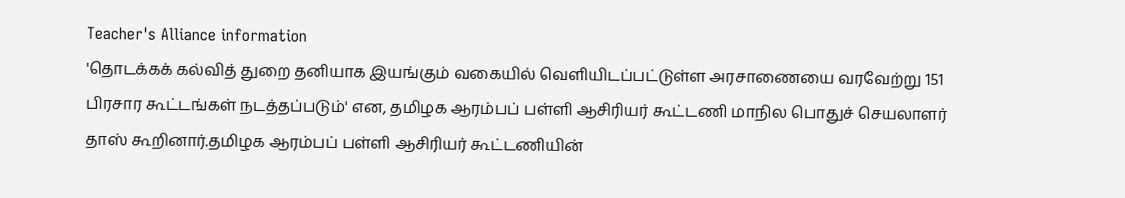Teacher's Alliance information
'தொடக்கக் கல்வித் துறை தனியாக இயங்கும் வகையில் வெளியிடப்பட்டுள்ள அரசாணையை வரவேற்று 151 பிரசார கூட்டங்கள் நடத்தப்படும்' என, தமிழக ஆரம்பப் பள்ளி ஆசிரியர் கூட்டணி மாநில பொதுச் செயலாளர் தாஸ் கூறினார்.தமிழக ஆரம்பப் பள்ளி ஆசிரியர் கூட்டணியின்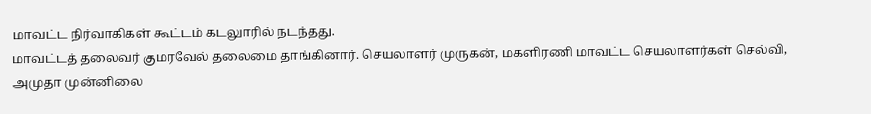மாவட்ட நிர்வாகிகள் கூட்டம் கடலுாரில் நடந்தது.
மாவட்டத் தலைவர் குமரவேல் தலைமை தாங்கினார். செயலாளர் முருகன், மகளிரணி மாவட்ட செயலாளர்கள் செல்வி, அமுதா முன்னிலை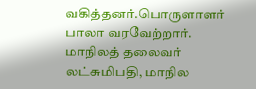வகித்தனர்.பொருளாளர் பாலா வரவேற்றார். மாநிலத் தலைவர் லட்சுமிபதி, மாநில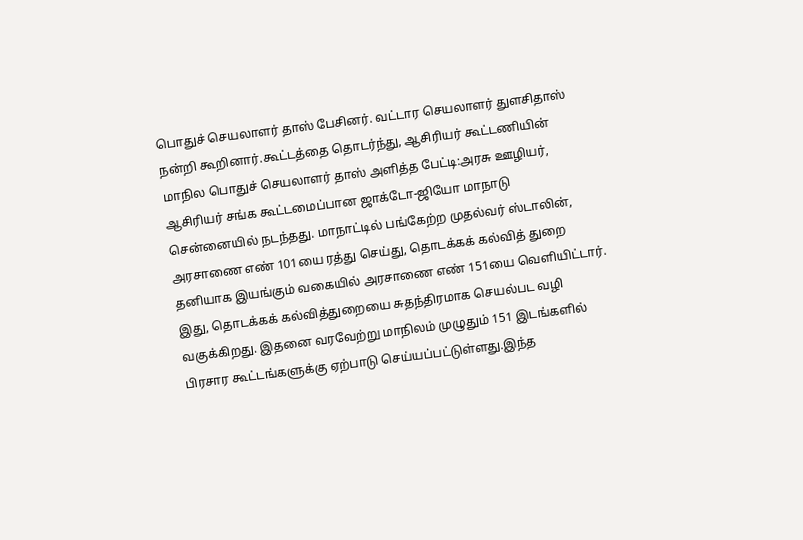பொதுச் செயலாளர் தாஸ் பேசினர். வட்டார செயலாளர் துளசிதாஸ் நன்றி கூறினார்.கூட்டத்தை தொடர்ந்து, ஆசிரியர் கூட்டணியின் மாநில பொதுச் செயலாளர் தாஸ் அளித்த பேட்டி:அரசு ஊழியர், ஆசிரியர் சங்க கூட்டமைப்பான ஜாக்டோ-ஜியோ மாநாடு சென்னையில் நடந்தது. மாநாட்டில் பங்கேற்ற முதல்வர் ஸ்டாலின், அரசாணை எண் 101யை ரத்து செய்து, தொடக்கக் கல்வித் துறை தனியாக இயங்கும் வகையில் அரசாணை எண் 151யை வெளியிட்டார்.
இது, தொடக்கக் கல்வித்துறையை சுதந்திரமாக செயல்பட வழி வகுக்கிறது. இதனை வரவேற்று மாநிலம் முழுதும் 151 இடங்களில் பிரசார கூட்டங்களுக்கு ஏற்பாடு செய்யப்பட்டுள்ளது.இந்த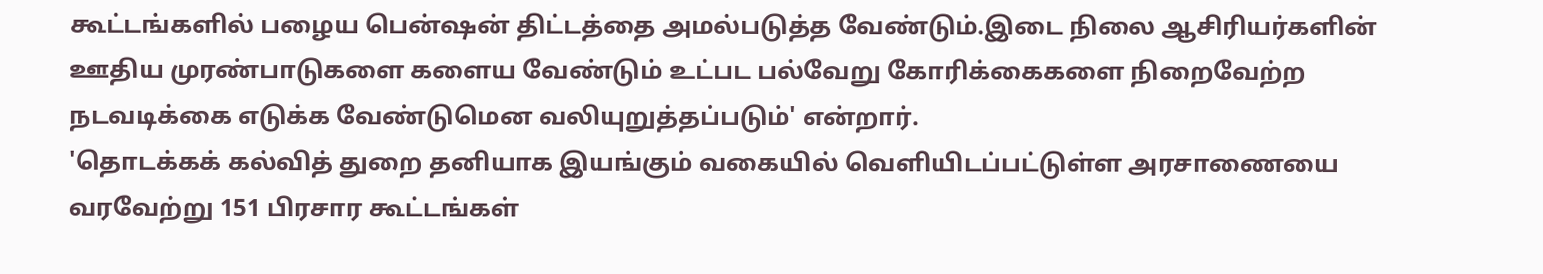கூட்டங்களில் பழைய பென்ஷன் திட்டத்தை அமல்படுத்த வேண்டும்.இடை நிலை ஆசிரியர்களின் ஊதிய முரண்பாடுகளை களைய வேண்டும் உட்பட பல்வேறு கோரிக்கைகளை நிறைவேற்ற நடவடிக்கை எடுக்க வேண்டுமென வலியுறுத்தப்படும்' என்றார்.
'தொடக்கக் கல்வித் துறை தனியாக இயங்கும் வகையில் வெளியிடப்பட்டுள்ள அரசாணையை வரவேற்று 151 பிரசார கூட்டங்கள்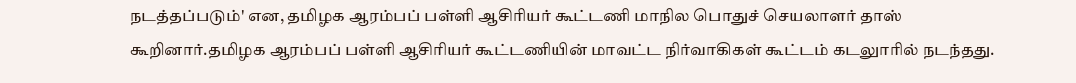நடத்தப்படும்' என, தமிழக ஆரம்பப் பள்ளி ஆசிரியர் கூட்டணி மாநில பொதுச் செயலாளர் தாஸ் கூறினார்.தமிழக ஆரம்பப் பள்ளி ஆசிரியர் கூட்டணியின் மாவட்ட நிர்வாகிகள் கூட்டம் கடலுாரில் நடந்தது.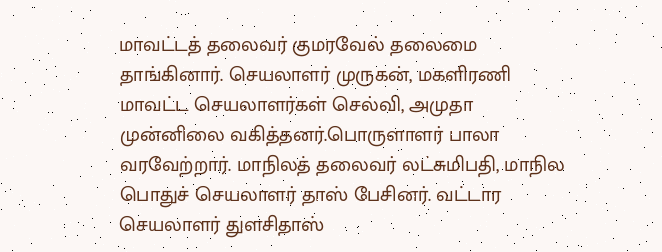மாவட்டத் தலைவர் குமரவேல் தலைமை தாங்கினார். செயலாளர் முருகன், மகளிரணி மாவட்ட செயலாளர்கள் செல்வி, அமுதா முன்னிலை வகித்தனர்.பொருளாளர் பாலா வரவேற்றார். மாநிலத் தலைவர் லட்சுமிபதி, மாநில பொதுச் செயலாளர் தாஸ் பேசினர். வட்டார செயலாளர் துளசிதாஸ்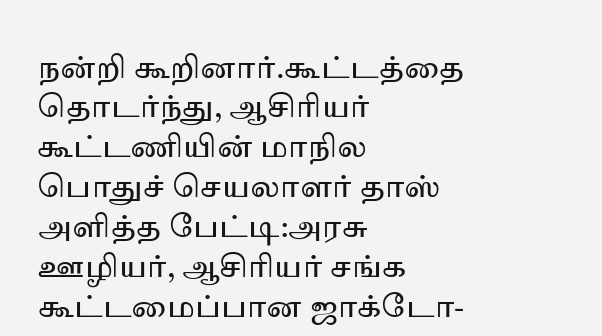நன்றி கூறினார்.கூட்டத்தை தொடர்ந்து, ஆசிரியர் கூட்டணியின் மாநில பொதுச் செயலாளர் தாஸ் அளித்த பேட்டி:அரசு ஊழியர், ஆசிரியர் சங்க கூட்டமைப்பான ஜாக்டோ-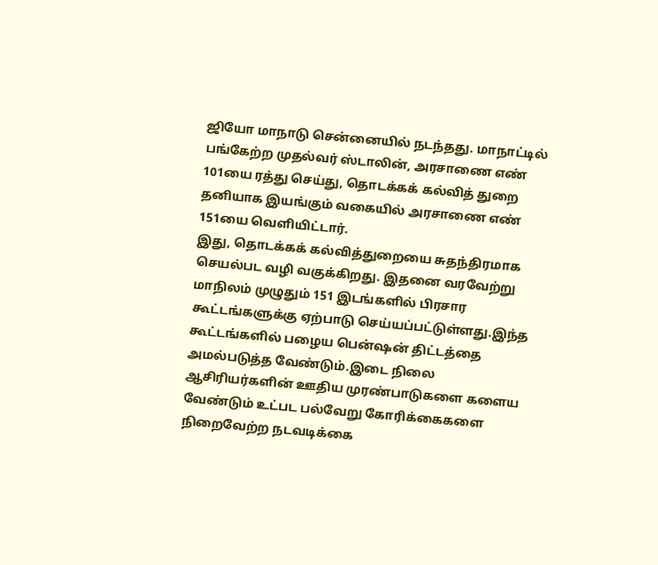ஜியோ மாநாடு சென்னையில் நடந்தது. மாநாட்டில் பங்கேற்ற முதல்வர் ஸ்டாலின், அரசாணை எண் 101யை ரத்து செய்து, தொடக்கக் கல்வித் துறை தனியாக இயங்கும் வகையில் அரசாணை எண் 151யை வெளியிட்டார்.
இது, தொடக்கக் கல்வித்துறையை சுதந்திரமாக செயல்பட வழி வகுக்கிறது. இதனை வரவேற்று மாநிலம் முழுதும் 151 இடங்களில் பிரசார கூட்டங்களுக்கு ஏற்பாடு செய்யப்பட்டுள்ளது.இந்த கூட்டங்களில் பழைய பென்ஷன் திட்டத்தை அமல்படுத்த வேண்டும்.இடை நிலை ஆசிரியர்களின் ஊதிய முரண்பாடுகளை களைய வேண்டும் உட்பட பல்வேறு கோரிக்கைகளை நிறைவேற்ற நடவடிக்கை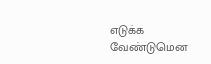எடுக்க வேண்டுமென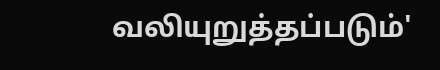வலியுறுத்தப்படும்'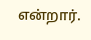என்றார்.